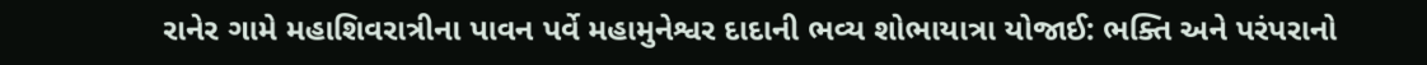રાનેર ગામે મહાશિવરાત્રીના પાવન પર્વે મહામુનેશ્વર દાદાની ભવ્ય શોભાયાત્રા યોજાઈ: ભક્તિ અને પરંપરાનો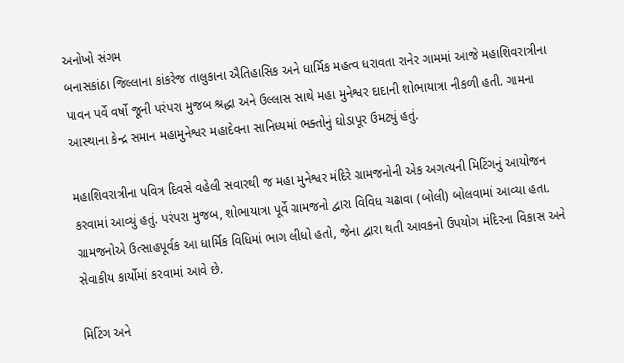અનોખો સંગમ
બનાસકાંઠા જિલ્લાના કાંકરેજ તાલુકાના ઐતિહાસિક અને ધાર્મિક મહત્વ ધરાવતા રાનેર ગામમાં આજે મહાશિવરાત્રીના પાવન પર્વે વર્ષો જૂની પરંપરા મુજબ શ્રદ્ધા અને ઉલ્લાસ સાથે મહા મુનેશ્વર દાદાની શોભાયાત્રા નીકળી હતી. ગામના આસ્થાના કેન્દ્ર સમાન મહામુનેશ્વર મહાદેવના સાનિધ્યમાં ભક્તોનું ઘોડાપૂર ઉમટ્યું હતું.

મહાશિવરાત્રીના પવિત્ર દિવસે વહેલી સવારથી જ મહા મુનેશ્વર મંદિરે ગ્રામજનોની એક અગત્યની મિટિંગનું આયોજન કરવામાં આવ્યું હતું. પરંપરા મુજબ, શોભાયાત્રા પૂર્વે ગ્રામજનો દ્વારા વિવિધ ચઢાવા (બોલી) બોલવામાં આવ્યા હતા. ગ્રામજનોએ ઉત્સાહપૂર્વક આ ધાર્મિક વિધિમાં ભાગ લીધો હતો, જેના દ્વારા થતી આવકનો ઉપયોગ મંદિરના વિકાસ અને સેવાકીય કાર્યોમાં કરવામાં આવે છે.

મિટિંગ અને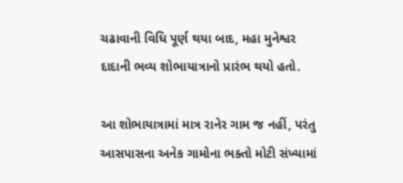ચઢાવાની વિધિ પૂર્ણ થયા બાદ, મહા મુનેશ્વર દાદાની ભવ્ય શોભાયાત્રાનો પ્રારંભ થયો હતો.

આ શોભાયાત્રામાં માત્ર રાનેર ગામ જ નહીં, પરંતુ આસપાસના અનેક ગામોના ભક્તો મોટી સંખ્યામાં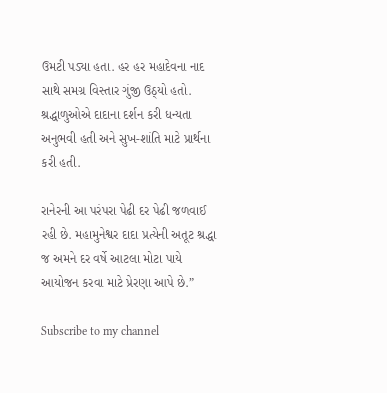ઉમટી પડ્યા હતા. હર હર મહાદેવના નાદ સાથે સમગ્ર વિસ્તાર ગુંજી ઉઠ્યો હતો. શ્રદ્ધાળુઓએ દાદાના દર્શન કરી ધન્યતા અનુભવી હતી અને સુખ-શાંતિ માટે પ્રાર્થના કરી હતી.

રાનેરની આ પરંપરા પેઢી દર પેઢી જળવાઈ રહી છે. મહામુનેશ્વર દાદા પ્રત્યેની અતૂટ શ્રદ્ધા જ અમને દર વર્ષે આટલા મોટા પાયે આયોજન કરવા માટે પ્રેરણા આપે છે.”

Subscribe to my channel